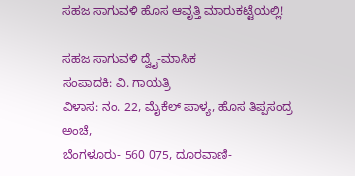ಸಹಜ ಸಾಗುವಳಿ ಹೊಸ ಆವೃತ್ತಿ ಮಾರುಕಟ್ಟೆಯಲ್ಲಿ!

ಸಹಜ ಸಾಗುವಳಿ ದ್ವೈ-ಮಾಸಿಕ
ಸಂಪಾದಕಿ: ವಿ. ಗಾಯತ್ರಿ
ವಿಳಾಸ: ನಂ. 22, ಮೈಕೆಲ್ ಪಾಳ್ಯ, ಹೊಸ ತಿಪ್ಪಸಂದ್ರ ಅಂಚೆ,
ಬೆಂಗಳೂರು- 560 075, ದೂರವಾಣಿ-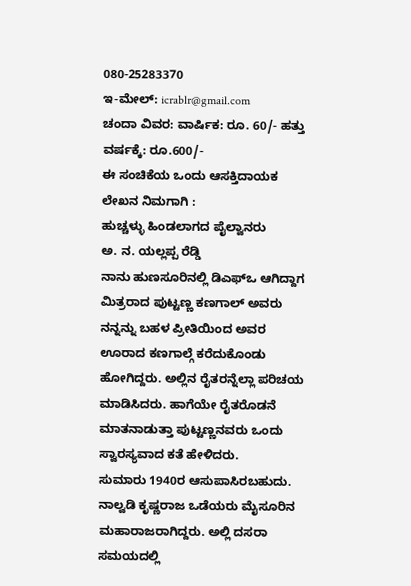080-25283370
ಇ-ಮೇಲ್: icrablr@gmail.com
ಚಂದಾ ವಿವರ: ವಾರ್ಷಿಕ: ರೂ. 60/- ಹತ್ತು ವರ್ಷಕ್ಕೆ: ರೂ.600/-
ಈ ಸಂಚಿಕೆಯ ಒಂದು ಆಸಕ್ತಿದಾಯಕ ಲೇಖನ ನಿಮಗಾಗಿ :
ಹುಚ್ಚಳ್ಳು ಹಿಂಡಲಾಗದ ಪೈಲ್ವಾನರು
ಅ. ನ. ಯಲ್ಲಪ್ಪ ರೆಡ್ಡಿ
ನಾನು ಹುಣಸೂರಿನಲ್ಲಿ ಡಿಎಫ್ಒ ಆಗಿದ್ದಾಗ ಮಿತ್ರರಾದ ಪುಟ್ಟಣ್ಣ ಕಣಗಾಲ್ ಅವರು ನನ್ನನ್ನು ಬಹಳ ಪ್ರೀತಿಯಿಂದ ಅವರ ಊರಾದ ಕಣಗಾಲ್ಗೆ ಕರೆದುಕೊಂಡು ಹೋಗಿದ್ದರು. ಅಲ್ಲಿನ ರೈತರನ್ನೆಲ್ಲಾ ಪರಿಚಯ ಮಾಡಿಸಿದರು. ಹಾಗೆಯೇ ರೈತರೊಡನೆ ಮಾತನಾಡುತ್ತಾ ಪುಟ್ಟಣ್ಣನವರು ಒಂದು ಸ್ವಾರಸ್ಯವಾದ ಕತೆ ಹೇಳಿದರು.
ಸುಮಾರು 1940ರ ಆಸುಪಾಸಿರಬಹುದು. ನಾಲ್ವಡಿ ಕೃಷ್ಣರಾಜ ಒಡೆಯರು ಮೈಸೂರಿನ ಮಹಾರಾಜರಾಗಿದ್ದರು. ಅಲ್ಲಿ ದಸರಾ ಸಮಯದಲ್ಲಿ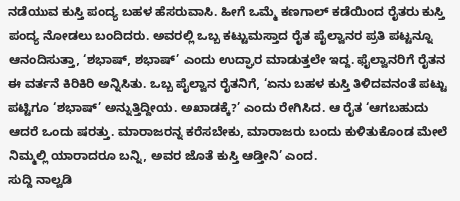ನಡೆಯುವ ಕುಸ್ತಿ ಪಂದ್ಯ ಬಹಳ ಹೆಸರುವಾಸಿ. ಹೀಗೆ ಒಮ್ಮೆ ಕಣಗಾಲ್ ಕಡೆಯಿಂದ ರೈತರು ಕುಸ್ತಿ ಪಂದ್ಯ ನೋಡಲು ಬಂದಿದರು. ಅವರಲ್ಲಿ ಒಬ್ಬ ಕಟ್ಟುಮಸ್ತಾದ ರೈತ ಪೈಲ್ವಾನರ ಪ್ರತಿ ಪಟ್ಟನ್ನೂ ಆನಂದಿಸುತ್ತಾ, ‘ಶಭಾಷ್, ಶಭಾಷ್’ ಎಂದು ಉದ್ಘಾರ ಮಾಡುತ್ತಲೇ ಇದ್ದ. ಫೈಲ್ವಾನರಿಗೆ ರೈತನ ಈ ವರ್ತನೆ ಕಿರಿಕಿರಿ ಅನ್ನಿಸಿತು. ಒಬ್ಬ ಪೈಲ್ವಾನ ರೈತನಿಗೆ, ‘ಏನು ಬಹಳ ಕುಸ್ತಿ ತಿಳಿದವನಂತೆ ಪಟ್ಟು ಪಟ್ಟಿಗೂ ‘ಶಭಾಷ್’ ಅನ್ನುತ್ತಿದ್ದೀಯ. ಅಖಾಡಕ್ಕೆ?’ ಎಂದು ರೇಗಿಸಿದ. ಆ ರೈತ ‘ಆಗಬಹುದು ಆದರೆ ಒಂದು ಷರತ್ತು. ಮಾರಾಜರನ್ನ ಕರೆಸಬೇಕು, ಮಾರಾಜರು ಬಂದು ಕುಳಿತುಕೊಂಡ ಮೇಲೆ ನಿಮ್ಮಲ್ಲಿ ಯಾರಾದರೂ ಬನ್ನಿ, ಅವರ ಜೊತೆ ಕುಸ್ತಿ ಆಡ್ತೀನಿ’ ಎಂದ.
ಸುದ್ದಿ ನಾಲ್ವಡಿ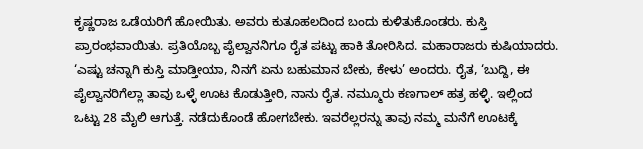ಕೃಷ್ಣರಾಜ ಒಡೆಯರಿಗೆ ಹೋಯಿತು. ಅವರು ಕುತೂಹಲದಿಂದ ಬಂದು ಕುಳಿತುಕೊಂಡರು. ಕುಸ್ತಿ ಪ್ರಾರಂಭವಾಯಿತು. ಪ್ರತಿಯೊಬ್ಬ ಪೈಲ್ವಾನನಿಗೂ ರೈತ ಪಟ್ಟು ಹಾಕಿ ತೋರಿಸಿದ. ಮಹಾರಾಜರು ಕುಷಿಯಾದರು. ‘ಎಷ್ಟು ಚನ್ನಾಗಿ ಕುಸ್ತಿ ಮಾಡ್ತೀಯಾ, ನಿನಗೆ ಏನು ಬಹುಮಾನ ಬೇಕು, ಕೇಳು’ ಅಂದರು. ರೈತ, ‘ಬುದ್ದಿ, ಈ ಪೈಲ್ವಾನರಿಗೆಲ್ಲಾ ತಾವು ಒಳ್ಳೆ ಊಟ ಕೊಡುತ್ತೀರಿ, ನಾನು ರೈತ. ನಮ್ಮೂರು ಕಣಗಾಲ್ ಹತ್ರ ಹಳ್ಳಿ. ಇಲ್ಲಿಂದ ಒಟ್ಟು 28 ಮೈಲಿ ಆಗುತ್ತೆ. ನಡೆದುಕೊಂಡೆ ಹೋಗಬೇಕು. ಇವರೆಲ್ಲರನ್ನು ತಾವು ನಮ್ಮ ಮನೆಗೆ ಊಟಕ್ಕೆ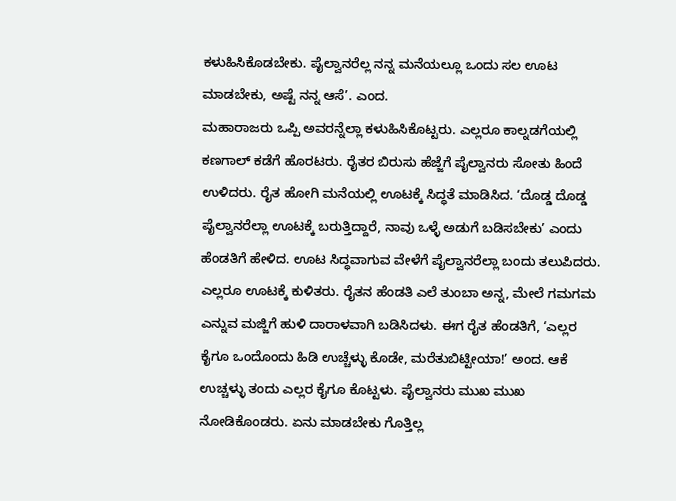ಕಳುಹಿಸಿಕೊಡಬೇಕು. ಪೈಲ್ವಾನರೆಲ್ಲ ನನ್ನ ಮನೆಯಲ್ಲೂ ಒಂದು ಸಲ ಊಟ ಮಾಡಬೇಕು, ಅಷ್ಟೆ ನನ್ನ ಆಸೆ’. ಎಂದ.
ಮಹಾರಾಜರು ಒಪ್ಪಿ ಅವರನ್ನೆಲ್ಲಾ ಕಳುಹಿಸಿಕೊಟ್ಟರು. ಎಲ್ಲರೂ ಕಾಲ್ನಡಗೆಯಲ್ಲಿ ಕಣಗಾಲ್ ಕಡೆಗೆ ಹೊರಟರು. ರೈತರ ಬಿರುಸು ಹೆಜ್ಜೆಗೆ ಪೈಲ್ವಾನರು ಸೋತು ಹಿಂದೆ ಉಳಿದರು. ರೈತ ಹೋಗಿ ಮನೆಯಲ್ಲಿ ಊಟಕ್ಕೆ ಸಿದ್ಧತೆ ಮಾಡಿಸಿದ. ‘ದೊಡ್ಡ ದೊಡ್ಡ ಪೈಲ್ವಾನರೆಲ್ಲಾ ಊಟಕ್ಕೆ ಬರುತ್ತಿದ್ದಾರೆ, ನಾವು ಒಳ್ಳೆ ಅಡುಗೆ ಬಡಿಸಬೇಕು’ ಎಂದು ಹೆಂಡತಿಗೆ ಹೇಳಿದ. ಊಟ ಸಿದ್ಧವಾಗುವ ವೇಳೆಗೆ ಪೈಲ್ವಾನರೆಲ್ಲಾ ಬಂದು ತಲುಪಿದರು.
ಎಲ್ಲರೂ ಊಟಕ್ಕೆ ಕುಳಿತರು. ರೈತನ ಹೆಂಡತಿ ಎಲೆ ತುಂಬಾ ಅನ್ನ, ಮೇಲೆ ಗಮಗಮ ಎನ್ನುವ ಮಜ್ಜಿಗೆ ಹುಳಿ ದಾರಾಳವಾಗಿ ಬಡಿಸಿದಳು. ಈಗ ರೈತ ಹೆಂಡತಿಗೆ, ‘ಎಲ್ಲರ ಕೈಗೂ ಒಂದೊಂದು ಹಿಡಿ ಉಚ್ಚೆಳ್ಳು ಕೊಡೇ, ಮರೆತುಬಿಟ್ಟೀಯಾ!’ ಅಂದ. ಆಕೆ ಉಚ್ಚಳ್ಳು ತಂದು ಎಲ್ಲರ ಕೈಗೂ ಕೊಟ್ಟಳು. ಪೈಲ್ವಾನರು ಮುಖ ಮುಖ ನೋಡಿಕೊಂಡರು. ಏನು ಮಾಡಬೇಕು ಗೊತ್ತಿಲ್ಲ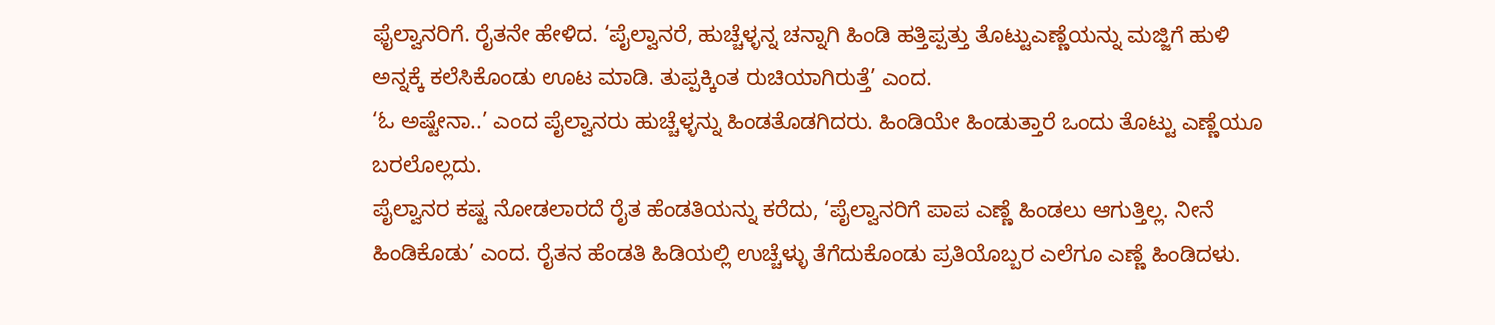ಫೈಲ್ವಾನರಿಗೆ. ರೈತನೇ ಹೇಳಿದ. ‘ಪೈಲ್ವಾನರೆ, ಹುಚ್ಚೆಳ್ಳನ್ನ ಚನ್ನಾಗಿ ಹಿಂಡಿ ಹತ್ತಿಪ್ಪತ್ತು ತೊಟ್ಟುಎಣ್ಣೆಯನ್ನು ಮಜ್ಜಿಗೆ ಹುಳಿ ಅನ್ನಕ್ಕೆ ಕಲೆಸಿಕೊಂಡು ಊಟ ಮಾಡಿ. ತುಪ್ಪಕ್ಕಿಂತ ರುಚಿಯಾಗಿರುತ್ತೆ’ ಎಂದ.
‘ಓ ಅಷ್ಟೇನಾ..’ ಎಂದ ಪೈಲ್ವಾನರು ಹುಚ್ಚೆಳ್ಳನ್ನು ಹಿಂಡತೊಡಗಿದರು. ಹಿಂಡಿಯೇ ಹಿಂಡುತ್ತಾರೆ ಒಂದು ತೊಟ್ಟು ಎಣ್ಣೆಯೂ ಬರಲೊಲ್ಲದು.
ಪೈಲ್ವಾನರ ಕಷ್ಟ ನೋಡಲಾರದೆ ರೈತ ಹೆಂಡತಿಯನ್ನು ಕರೆದು, ‘ಪೈಲ್ವಾನರಿಗೆ ಪಾಪ ಎಣ್ಣೆ ಹಿಂಡಲು ಆಗುತ್ತಿಲ್ಲ. ನೀನೆ ಹಿಂಡಿಕೊಡು’ ಎಂದ. ರೈತನ ಹೆಂಡತಿ ಹಿಡಿಯಲ್ಲಿ ಉಚ್ಚೆಳ್ಳು ತೆಗೆದುಕೊಂಡು ಪ್ರತಿಯೊಬ್ಬರ ಎಲೆಗೂ ಎಣ್ಣೆ ಹಿಂಡಿದಳು.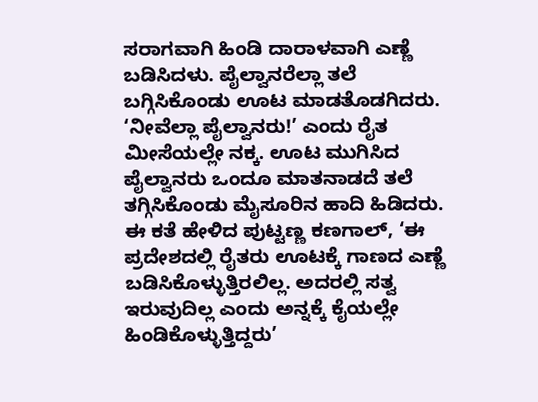ಸರಾಗವಾಗಿ ಹಿಂಡಿ ದಾರಾಳವಾಗಿ ಎಣ್ಣೆ ಬಡಿಸಿದಳು. ಪೈಲ್ವಾನರೆಲ್ಲಾ ತಲೆ ಬಗ್ಗಿಸಿಕೊಂಡು ಊಟ ಮಾಡತೊಡಗಿದರು. ‘ನೀವೆಲ್ಲಾ ಪೈಲ್ವಾನರು!’ ಎಂದು ರೈತ ಮೀಸೆಯಲ್ಲೇ ನಕ್ಕ. ಊಟ ಮುಗಿಸಿದ ಪೈಲ್ವಾನರು ಒಂದೂ ಮಾತನಾಡದೆ ತಲೆ ತಗ್ಗಿಸಿಕೊಂಡು ಮೈಸೂರಿನ ಹಾದಿ ಹಿಡಿದರು.
ಈ ಕತೆ ಹೇಳಿದ ಪುಟ್ಟಣ್ಣ ಕಣಗಾಲ್, ‘ಈ ಪ್ರದೇಶದಲ್ಲಿ ರೈತರು ಊಟಕ್ಕೆ ಗಾಣದ ಎಣ್ಣೆ ಬಡಿಸಿಕೊಳ್ಳುತ್ತಿರಲಿಲ್ಲ. ಅದರಲ್ಲಿ ಸತ್ವ ಇರುವುದಿಲ್ಲ ಎಂದು ಅನ್ನಕ್ಕೆ ಕೈಯಲ್ಲೇ ಹಿಂಡಿಕೊಳ್ಳುತ್ತಿದ್ದರು’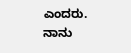ಎಂದರು.
ನಾನು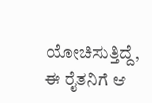ಯೋಚಿಸುತ್ತಿದ್ದೆ, ಈ ರೈತನಿಗೆ ಆ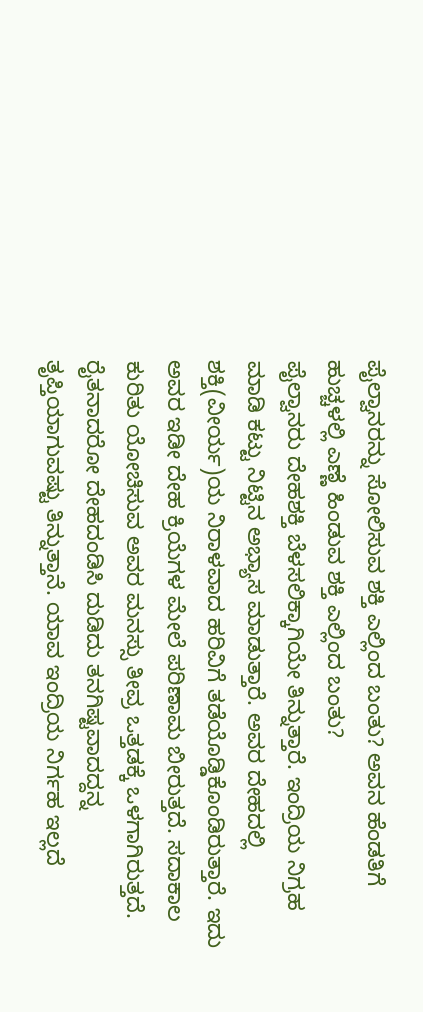ಪೈಲ್ವಾನರನ್ನು ಸೋಲಿಸುವ ಶಕ್ತಿ ಎಲ್ಲಿಂದ ಬಂತು? ಅವನ ಹೆಂಡತಿಗೆ ಹುಚ್ಚಳಲ್ಲಿ ಎಣ್ಣೆ ಹಿಂಡುವ ಶಕ್ತಿ ಎಲ್ಲಿಂದ ಬಂತು?
ಪೈಲ್ವಾನರು ದೇಹಶಕ್ತಿ ಬೆಳಸಲಿಕ್ಕಾಗಿಯೇ ತಿನ್ನುತ್ತಾರೆ. ಇಂದ್ರಿಯ ನಿಗ್ರಹ ಮಾಡಿ ಕಟ್ಟು ನಿಟ್ಟಿನ ಅಭ್ಯಾಸ ಮಾಡುತ್ತಾರೆ. ಅವರ ದೇಹದಲ್ಲಿ ಶಕ್ತಿ(ವೀರ್ಯ)ಯ ನಿರಾಳವಾದ ಹರಿವಿಗೆ ತಡೆಯೊಡ್ಡಿಕೊಂಡಿರುತ್ತಾರೆ. ಇದು ಅವರ ಇಡೀ ದೇಹ ಕ್ರಿಯೆಗಳ ಮೇಲೆ ಪರಿಣಾಮ ಬೀರುತ್ತದೆ. ಸದಾಕಾಲ ಕುರಿತು ಯೋಚಿಸುವ ಅವರ ಮನಸ್ಸು ತೀವ್ರ ಒತ್ತಡಕ್ಕೆ ಒಳಗಾಗಿರುತ್ತದೆ. ರೈತನಾದರೋ ದೇಹದಂಡಿಸಿ ದುಡಿದು ತನಗಿಷ್ಟವಾದದ್ದನ್ನ ತೃಪ್ತಿಯಾಗುವಷ್ಟು ತಿನ್ನುತ್ತಾನೆ. ಯಾವ ಇಂದ್ರಿಯ ನಿರ್ಗಹ ಇಲ್ಲದೆ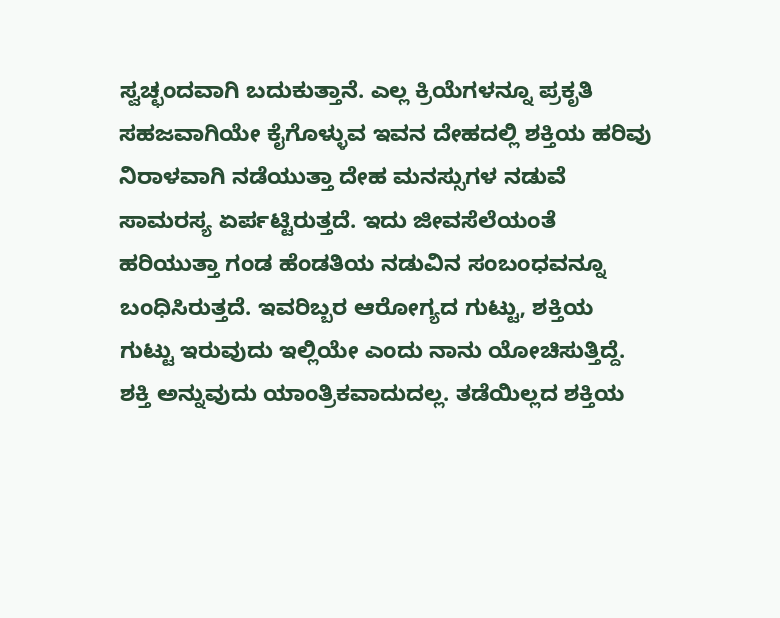ಸ್ವಚ್ಛಂದವಾಗಿ ಬದುಕುತ್ತಾನೆ. ಎಲ್ಲ ಕ್ರಿಯೆಗಳನ್ನೂ ಪ್ರಕೃತಿ ಸಹಜವಾಗಿಯೇ ಕೈಗೊಳ್ಳುವ ಇವನ ದೇಹದಲ್ಲಿ ಶಕ್ತಿಯ ಹರಿವು ನಿರಾಳವಾಗಿ ನಡೆಯುತ್ತಾ ದೇಹ ಮನಸ್ಸುಗಳ ನಡುವೆ ಸಾಮರಸ್ಯ ಏರ್ಪಟ್ಟಿರುತ್ತದೆ. ಇದು ಜೀವಸೆಲೆಯಂತೆ ಹರಿಯುತ್ತಾ ಗಂಡ ಹೆಂಡತಿಯ ನಡುವಿನ ಸಂಬಂಧವನ್ನೂ ಬಂಧಿಸಿರುತ್ತದೆ. ಇವರಿಬ್ಬರ ಆರೋಗ್ಯದ ಗುಟ್ಟು, ಶಕ್ತಿಯ ಗುಟ್ಟು ಇರುವುದು ಇಲ್ಲಿಯೇ ಎಂದು ನಾನು ಯೋಚಿಸುತ್ತಿದ್ದೆ. ಶಕ್ತಿ ಅನ್ನುವುದು ಯಾಂತ್ರಿಕವಾದುದಲ್ಲ. ತಡೆಯಿಲ್ಲದ ಶಕ್ತಿಯ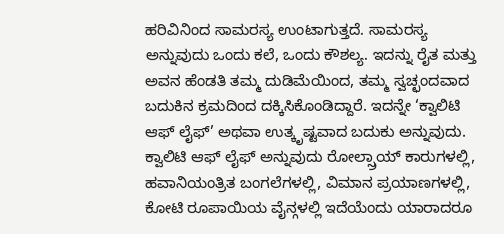ಹರಿವಿನಿಂದ ಸಾಮರಸ್ಯ ಉಂಟಾಗುತ್ತದೆ. ಸಾಮರಸ್ಯ ಅನ್ನುವುದು ಒಂದು ಕಲೆ, ಒಂದು ಕೌಶಲ್ಯ. ಇದನ್ನು ರೈತ ಮತ್ತು ಅವನ ಹೆಂಡತಿ ತಮ್ಮ ದುಡಿಮೆಯಿಂದ, ತಮ್ಮ ಸ್ವಚ್ಛಂದವಾದ ಬದುಕಿನ ಕ್ರಮದಿಂದ ದಕ್ಕಿಸಿಕೊಂಡಿದ್ದಾರೆ. ಇದನ್ನೇ ‘ಕ್ವಾಲಿಟಿ ಆಫ್ ಲೈಫ್’ ಅಥವಾ ಉತ್ಕೃಷ್ಟವಾದ ಬದುಕು ಅನ್ನುವುದು. ಕ್ವಾಲಿಟಿ ಆಫ್ ಲೈಫ್ ಅನ್ನುವುದು ರೋಲ್ಸ್ರಾಯ್ ಕಾರುಗಳಲ್ಲಿ, ಹವಾನಿಯಂತ್ರಿತ ಬಂಗಲೆಗಳಲ್ಲಿ, ವಿಮಾನ ಪ್ರಯಾಣಗಳಲ್ಲಿ, ಕೋಟಿ ರೂಪಾಯಿಯ ವೈನ್ಗಳಲ್ಲಿ ಇದೆಯೆಂದು ಯಾರಾದರೂ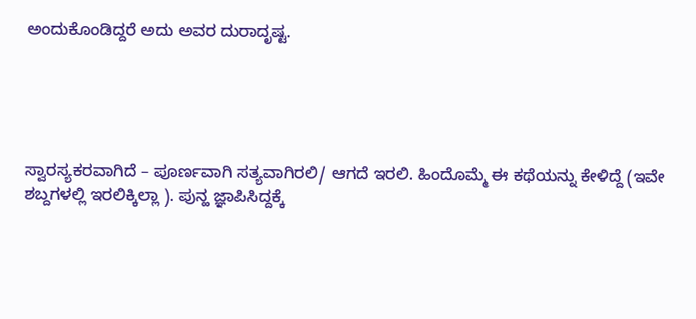ಅಂದುಕೊಂಡಿದ್ದರೆ ಅದು ಅವರ ದುರಾದೃಷ್ಟ.





ಸ್ವಾರಸ್ಯಕರವಾಗಿದೆ – ಪೂರ್ಣವಾಗಿ ಸತ್ಯವಾಗಿರಲಿ/ ಆಗದೆ ಇರಲಿ. ಹಿಂದೊಮ್ಮೆ ಈ ಕಥೆಯನ್ನು ಕೇಳಿದ್ದೆ (ಇವೇ ಶಬ್ದಗಳಲ್ಲಿ ಇರಲಿಕ್ಕಿಲ್ಲಾ ). ಪುನ್ಹ ಜ್ಞಾಪಿಸಿದ್ದಕ್ಕೆ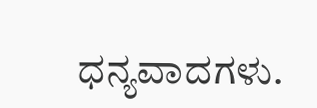ಧನ್ಯವಾದಗಳು.